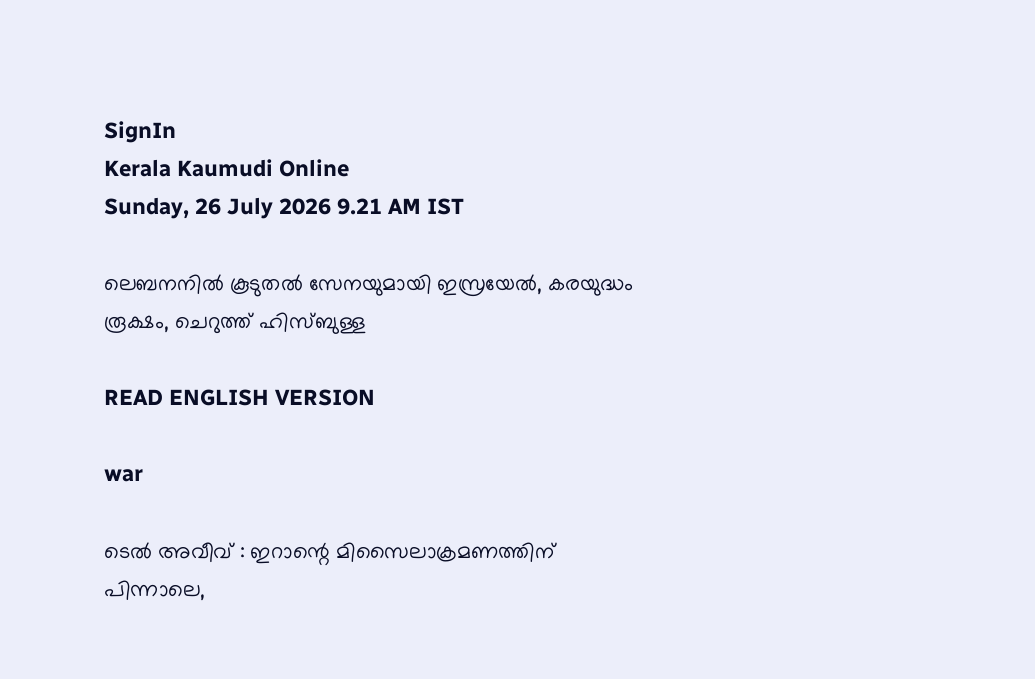SignIn
Kerala Kaumudi Online
Sunday, 26 July 2026 9.21 AM IST

ലെബനനിൽ കൂടുതൽ സേനയുമായി ഇസ്രയേൽ, കരയുദ്ധം രൂക്ഷം, ചെറുത്ത് ഹിസ്ബുള്ള

READ ENGLISH VERSION

war

ടെൽ അവീവ് : ഇറാന്റെ മിസൈലാക്രമണത്തിന് പിന്നാലെ,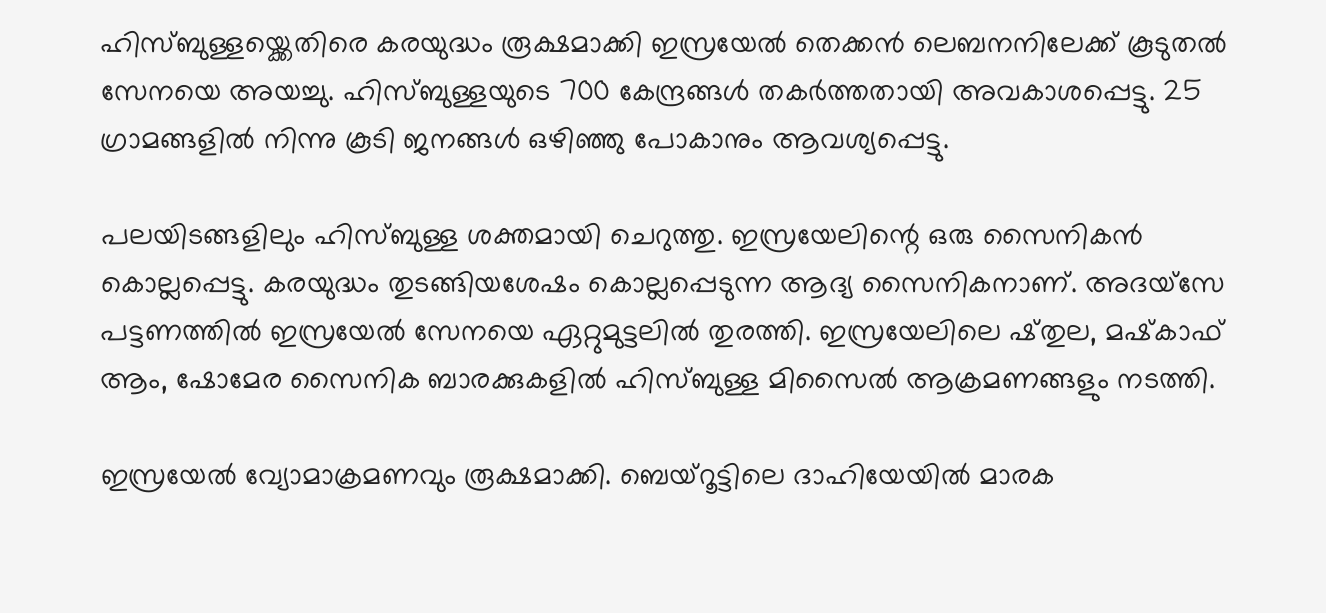ഹിസ്ബുള്ളയ്ക്കെതിരെ കരയുദ്ധം രൂക്ഷമാക്കി ഇസ്രയേൽ തെക്കൻ ലെബനനിലേക്ക് കൂടുതൽ സേനയെ അയച്ചു. ഹിസ്ബുള്ളയുടെ 700 കേന്ദ്രങ്ങൾ തകർത്തതായി അവകാശപ്പെട്ടു. 25 ഗ്രാമങ്ങളിൽ നിന്നു കൂടി ജനങ്ങൾ ഒഴിഞ്ഞു പോകാനും ആവശ്യപ്പെട്ടു.

പലയിടങ്ങളിലും ഹിസ്ബുള്ള ശക്തമായി ചെറുത്തു. ഇസ്രയേലിന്റെ ഒരു സൈനികൻ കൊല്ലപ്പെട്ടു. കരയുദ്ധം തുടങ്ങിയശേഷം കൊല്ലപ്പെടുന്ന ആദ്യ സൈനികനാണ്. അദയ്സേ പട്ടണത്തിൽ ഇസ്രയേൽ സേനയെ ഏറ്റുമുട്ടലിൽ തുരത്തി. ഇസ്രയേലിലെ ഷ്‌തുല, മഷ്‌കാഫ് ആം, ഷോമേര സൈനിക ബാരക്കുകളിൽ ഹിസ്ബുള്ള മിസൈൽ ആക്രമണങ്ങളും നടത്തി.

ഇസ്രയേൽ വ്യോമാക്രമണവും രൂക്ഷമാക്കി. ബെയ്‌റൂട്ടിലെ ദാഹിയേയിൽ മാരക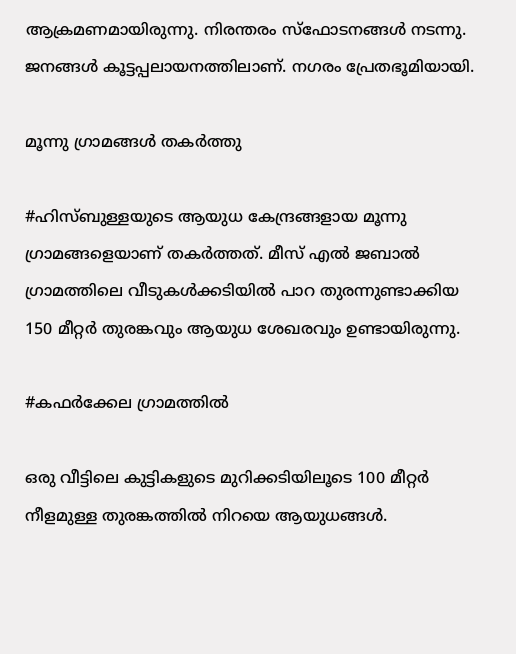ആക്രമണമായിരുന്നു. നിരന്തരം സ്ഫോടനങ്ങൾ നടന്നു. ജനങ്ങൾ കൂട്ടപ്പലായനത്തിലാണ്. നഗരം പ്രേതഭൂമിയായി.

മൂന്നു ഗ്രാമങ്ങൾ തകർത്തു

#ഹിസ്ബുള്ളയുടെ ആയുധ കേന്ദ്രങ്ങളായ മൂന്നു ഗ്രാമങ്ങളെയാണ് തകർത്തത്. മീസ് എൽ ജബാൽ ഗ്രാമത്തിലെ വീടുകൾക്കടിയിൽ പാറ തുരന്നുണ്ടാക്കിയ 150 മീറ്റർ തുരങ്കവും ആയുധ ശേഖരവും ഉണ്ടായിരുന്നു.

#കഫർക്കേല ഗ്രാമത്തിൽ

ഒരു വീട്ടിലെ കുട്ടികളുടെ മുറിക്കടിയിലൂടെ 100 മീറ്റർ നീളമുള്ള തുരങ്കത്തിൽ നിറയെ ആയുധങ്ങൾ.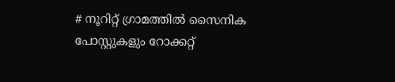# നൂറിറ്റ് ഗ്രാമത്തിൽ സൈനിക പോസ്റ്റുകളും റോക്കറ്റ്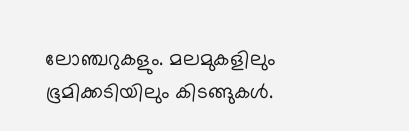ലോഞ്ചറുകളും. മലമുകളിലും ഭൂമിക്കടിയിലും കിടങ്ങുകൾ.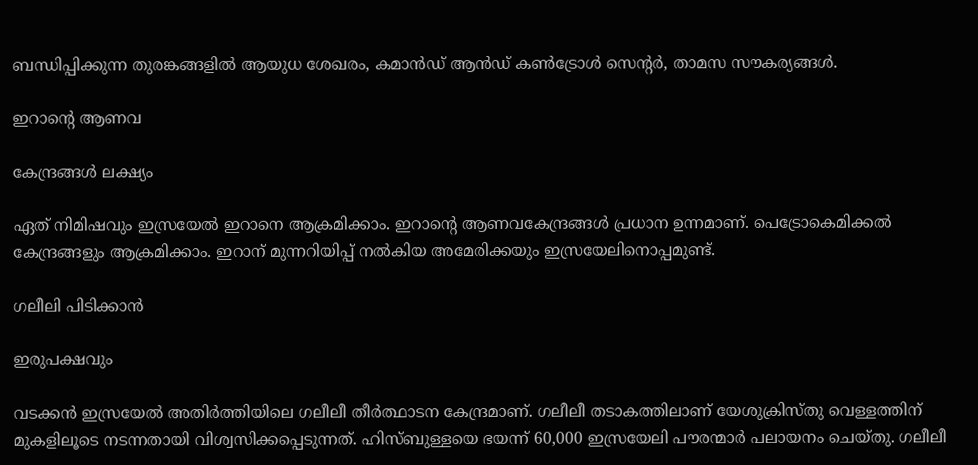ബന്ധിപ്പിക്കുന്ന തുരങ്കങ്ങളിൽ ആയുധ ശേഖരം, കമാൻഡ് ആൻഡ് കൺട്രോൾ സെന്റർ, താമസ സൗകര്യങ്ങൾ.

ഇറാന്റെ ആണവ

കേന്ദ്രങ്ങൾ ലക്ഷ്യം

ഏത് നിമിഷവും ഇസ്രയേൽ ഇറാനെ ആക്രമിക്കാം. ഇറാന്റെ ആണവകേന്ദ്രങ്ങൾ പ്രധാന ഉന്നമാണ്. പെട്രോകെമിക്കൽ കേന്ദ്രങ്ങളും ആക്രമിക്കാം. ഇറാന് മുന്നറിയിപ്പ് നൽകിയ അമേരിക്കയും ഇസ്രയേലിനൊപ്പമുണ്ട്.

ഗലീലി പിടിക്കാൻ

ഇരുപക്ഷവും

വടക്കൻ ഇസ്രയേൽ അതിർത്തിയിലെ ഗലീലീ തീർത്ഥാടന കേന്ദ്രമാണ്. ഗലീലീ തടാകത്തിലാണ് യേശുക്രിസ്തു വെള്ളത്തിന് മുകളിലൂടെ നടന്നതായി വിശ്വസിക്കപ്പെടുന്നത്. ഹിസ്ബുള്ളയെ ഭയന്ന് 60,000 ഇസ്രയേലി പൗരന്മാർ പലായനം ചെയ്‌തു. ഗലീലീ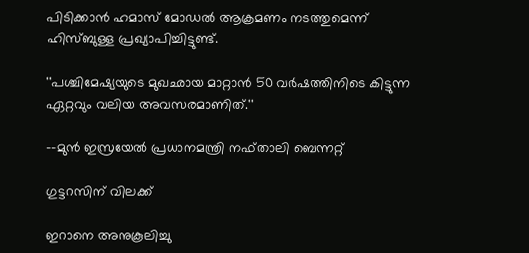പിടിക്കാൻ ഹമാസ് മോഡൽ ആക്രമണം നടത്തുമെന്ന് ഹിസ്ബുള്ള പ്രഖ്യാപിച്ചിട്ടുണ്ട്.

''പശ്ചിമേഷ്യയുടെ മുഖഛായ മാറ്റാൻ 50 വർഷത്തിനിടെ കിട്ടുന്ന ഏറ്റവും വലിയ അവസരമാണിത്.''

--മുൻ ഇസ്രയേൽ പ്രധാനമന്ത്രി നഫ്‌താലി ബെന്നറ്റ്

ഗുട്ടറസിന് വിലക്ക്

ഇറാനെ അനുകൂലിച്ചു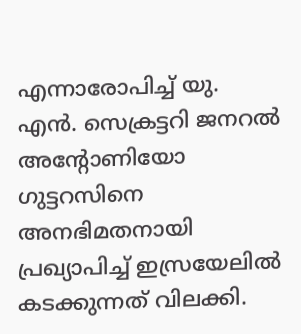എന്നാരോപിച്ച് യു. എൻ. സെക്രട്ടറി ജനറൽ അന്റോണിയോ ഗുട്ടറസിനെ അനഭിമതനായി പ്രഖ്യാപിച്ച് ഇസ്രയേലിൽ കടക്കുന്നത് വിലക്കി.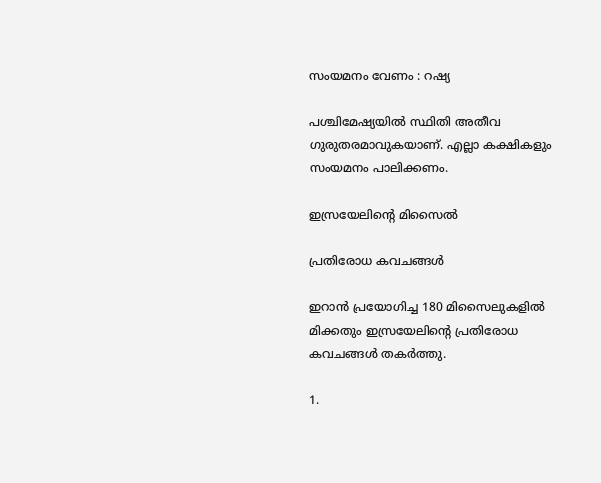സംയമനം വേണം : റഷ്യ

പശ്ചിമേഷ്യയിൽ സ്ഥിതി അതീവ ഗുരുതരമാവുകയാണ്. എല്ലാ കക്ഷികളും സംയമനം പാലിക്കണം.

ഇസ്രയേലിന്റെ മിസൈൽ

പ്രതിരോധ കവചങ്ങൾ

ഇറാൻ പ്രയോഗിച്ച 180 മിസൈലുകളിൽ മിക്കതും ഇസ്രയേലിന്റെ പ്രതിരോധ കവചങ്ങൾ തകർത്തു.

1.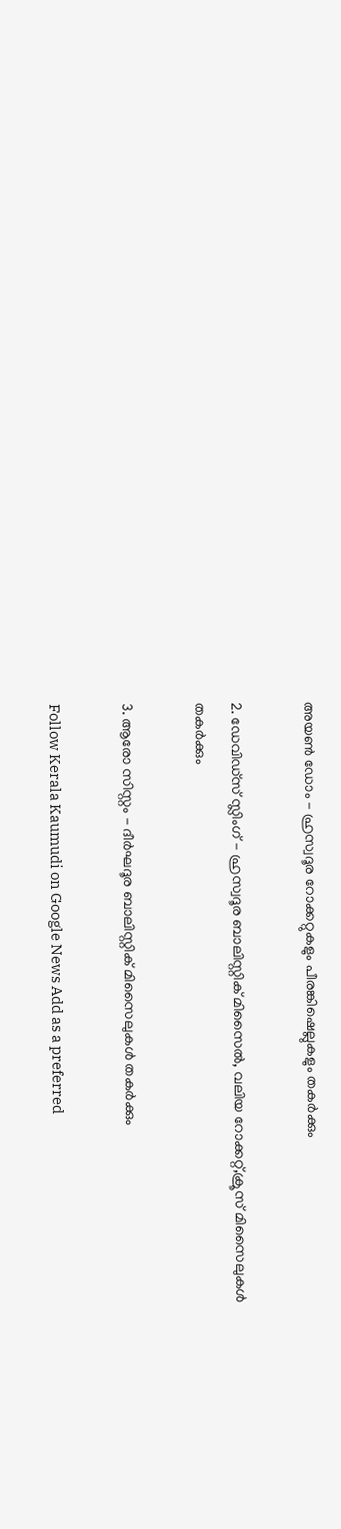അയൺ ഡോം - ഹ്രസ്വദൂര റോക്കറ്റുകളും പീരങ്കിഷെല്ലുകളും തകർക്കും

2. ഡേവിഡ്സ് സ്ലിംഗ് - ഹ്രസ്വദൂര ബാലിസ്റ്റിക് മിസൈൽ, വലിയ റോക്കറ്റ്,ക്രൂസ് മിസൈലുകൾ തകർക്കും

3. ആരോ സിസ്റ്റം - ദീർഘദൂര ബാലിസ്റ്റിക് മിസൈലുകൾ തകർക്കും

Follow Kerala Kaumudi on Google News Add as a preferred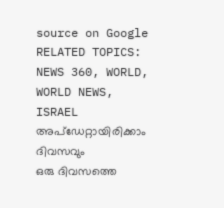source on Google
RELATED TOPICS: NEWS 360, WORLD, WORLD NEWS, ISRAEL
അപ്ഡേറ്റായിരിക്കാം ദിവസവും
ഒരു ദിവസത്തെ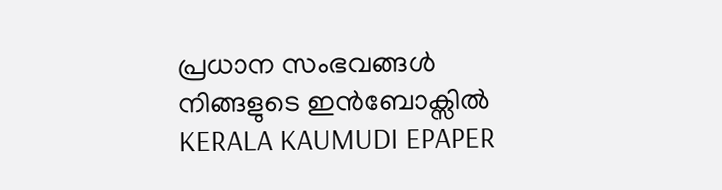പ്രധാന സംഭവങ്ങൾ നിങ്ങളുടെ ഇൻബോക്സിൽ
KERALA KAUMUDI EPAPER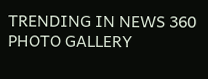TRENDING IN NEWS 360
PHOTO GALLERY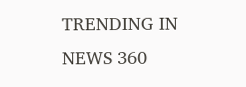TRENDING IN NEWS 360